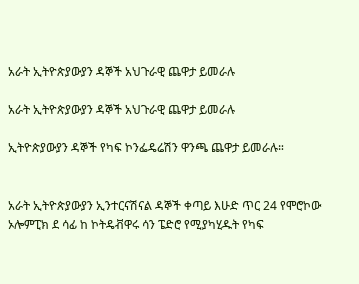አራት ኢትዮጵያውያን ዳኞች አህጉራዊ ጨዋታ ይመራሉ

አራት ኢትዮጵያውያን ዳኞች አህጉራዊ ጨዋታ ይመራሉ

ኢትዮጵያውያን ዳኞች የካፍ ኮንፌዴሬሽን ዋንጫ ጨዋታ ይመራሉ።


አራት ኢትዮጵያውያን ኢንተርናሽናል ዳኞች ቀጣይ እሁድ ጥር 24 የሞሮኮው ኦሎምፒክ ደ ሳፊ ከ ኮትዴቭዋሩ ሳን ፔድሮ የሚያካሂዱት የካፍ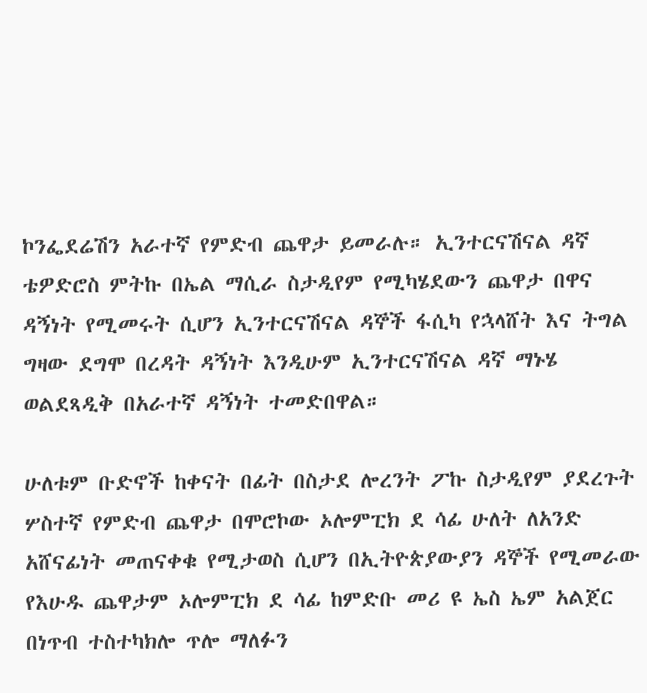ኮንፌደሬሽን አራተኛ የምድብ ጨዋታ ይመራሉ። ኢንተርናሽናል ዳኛ ቴዎድሮስ ምትኩ በኤል ማሲራ ስታዲየም የሚካሄደውን ጨዋታ በዋና ዳኝነት የሚመሩት ሲሆን ኢንተርናሽናል ዳኞች ፋሲካ የኋላሸት እና ትግል ግዛው ደግሞ በረዳት ዳኝነት እንዲሁም ኢንተርናሽናል ዳኛ ማኑሄ ወልደጻዲቅ በአራተኛ ዳኝነት ተመድበዋል።

ሁለቱም ቡድኖች ከቀናት በፊት በስታደ ሎረንት ፖኩ ስታዲየም ያደረጉት ሦስተኛ የምድብ ጨዋታ በሞሮኮው ኦሎምፒክ ደ ሳፊ ሁለት ለአንድ አሸናፊነት መጠናቀቁ የሚታወስ ሲሆን በኢትዮጵያውያን ዳኞች የሚመራው የእሁዱ ጨዋታም ኦሎምፒክ ደ ሳፊ ከምድቡ መሪ ዩ ኤስ ኤም አልጀር በነጥብ ተስተካክሎ ጥሎ ማለፉን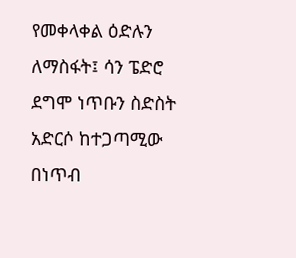የመቀላቀል ዕድሉን ለማስፋት፤ ሳን ፔድሮ ደግሞ ነጥቡን ስድስት አድርሶ ከተጋጣሚው በነጥብ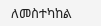ለመስተካከል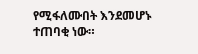የሚፋለሙበት እንደመሆኑ ተጠባቂ ነው።